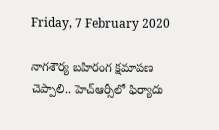Friday, 7 February 2020

నాగశౌర్య బహిరంగ క్షమాపణ చెప్పాలి.. హెచ్‌ఆర్సీలో ఫిర్యాదు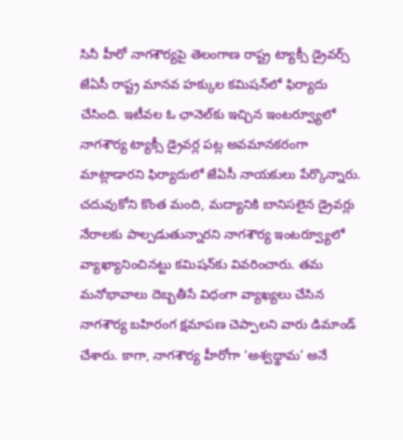సినీ హీరో నాగశౌర్యపై తెలంగాణ రాష్ట్ర ట్యాక్సీ డ్రైవర్స్ జేఏసీ రాష్ట్ర మానవ హక్కుల కమిషన్‌లో ఫిర్యాదు చేసింది. ఇటీవల ఓ ఛానెల్‌కు ఇచ్చిన ఇంటర్వ్యూలో నాగశౌర్య ట్యాక్సీ డ్రైవర్ల పట్ల అవమానకరంగా మాట్లాడారని ఫిర్యాదులో జేఏసీ నాయకులు పేర్కొన్నారు. చదువుకోని కొంత మంది, మద్యానికి బానిసలైన డ్రైవర్లు నేరాలకు పాల్పడుతున్నారని నాగశౌర్య ఇంటర్వ్యూలో వ్యాఖ్యానించినట్టు కమిషన్‌కు వివరించారు. తమ మనోభావాలు దెబ్బతీసే విధంగా వ్యాఖ్యలు చేసిన నాగశౌర్య బహిరంగ క్షమాపణ చెప్పాలని వారు డిమాండ్ చేశారు. కాగా, నాగశౌర్య హీరోగా ‘అశ్వథ్థామ’ అనే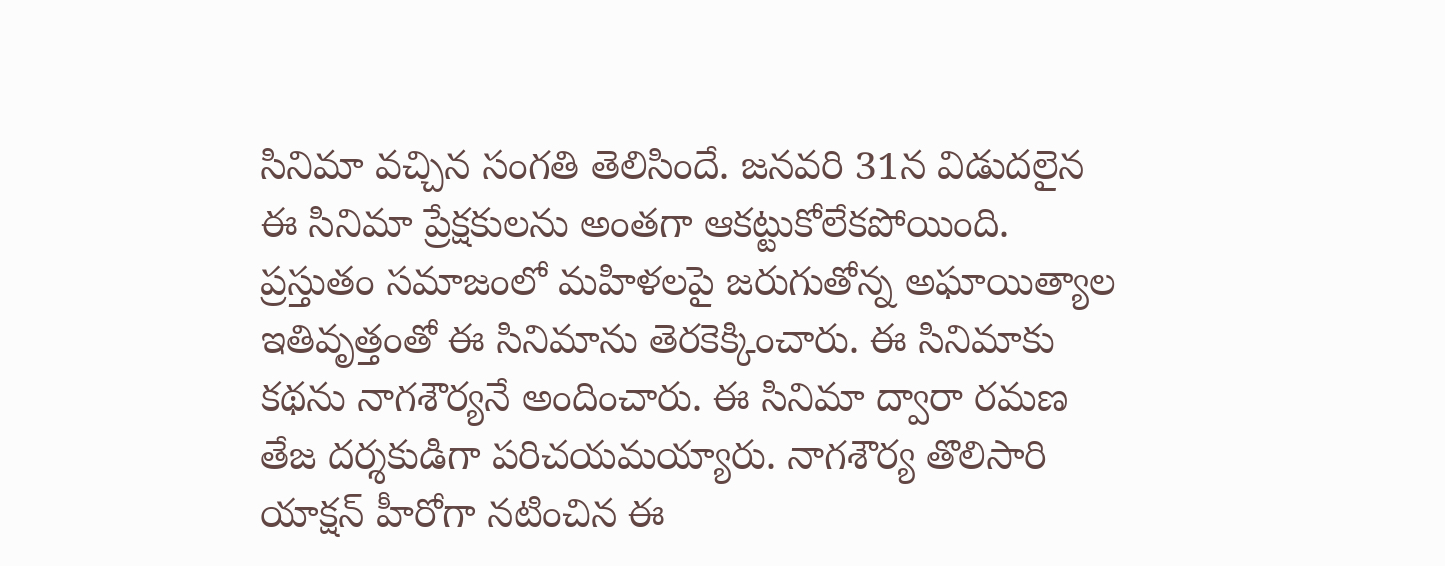సినిమా వచ్చిన సంగతి తెలిసిందే. జనవరి 31న విడుదలైన ఈ సినిమా ప్రేక్షకులను అంతగా ఆకట్టుకోలేకపోయింది. ప్రస్తుతం సమాజంలో మహిళలపై జరుగుతోన్న అఘాయిత్యాల ఇతివృత్తంతో ఈ సినిమాను తెరకెక్కించారు. ఈ సినిమాకు కథను నాగశౌర్యనే అందించారు. ఈ సినిమా ద్వారా రమణ తేజ దర్శకుడిగా పరిచయమయ్యారు. నాగశౌర్య తొలిసారి యాక్షన్ హీరోగా నటించిన ఈ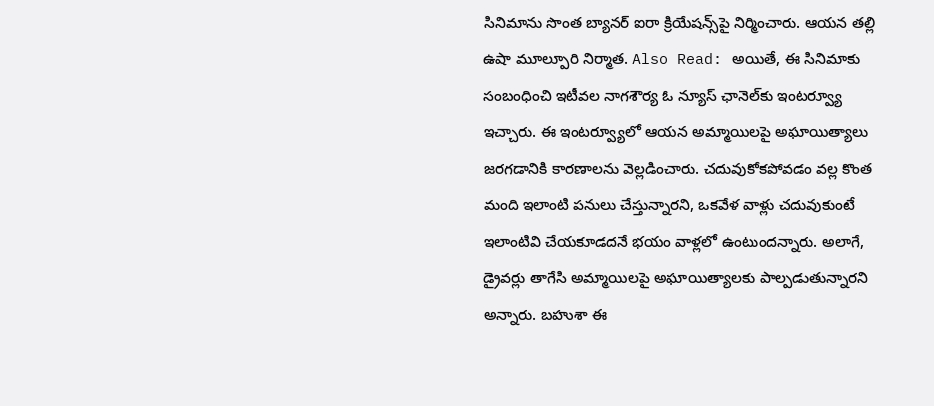సినిమాను సొంత బ్యానర్ ఐరా క్రియేషన్స్‌పై నిర్మించారు. ఆయన తల్లి ఉషా మూల్పూరి నిర్మాత. Also Read: అయితే, ఈ సినిమాకు సంబంధించి ఇటీవల నాగశౌర్య ఓ న్యూస్ ఛానెల్‌‌కు ఇంటర్వ్యూ ఇచ్చారు. ఈ ఇంటర్వ్యూలో ఆయన అమ్మాయిలపై అఘాయిత్యాలు జరగడానికి కారణాలను వెల్లడించారు. చదువుకోకపోవడం వల్ల కొంత మంది ఇలాంటి పనులు చేస్తున్నారని, ఒకవేళ వాళ్లు చదువుకుంటే ఇలాంటివి చేయకూడదనే భయం వాళ్లలో ఉంటుందన్నారు. అలాగే, డ్రైవర్లు తాగేసి అమ్మాయిలపై అఘాయిత్యాలకు పాల్పడుతున్నారని అన్నారు. బహుశా ఈ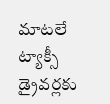మాటలే ట్యాక్సీ డ్రైవర్లకు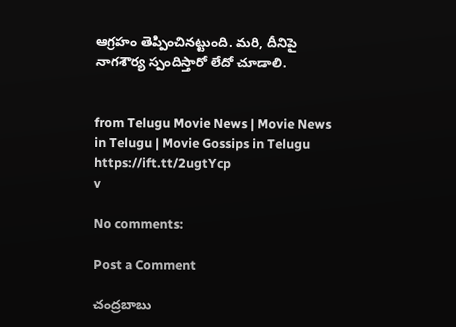ఆగ్రహం తెప్పించినట్టుంది. మరి, దీనిపై నాగశౌర్య స్పందిస్తారో లేదో చూడాలి.


from Telugu Movie News | Movie News in Telugu | Movie Gossips in Telugu https://ift.tt/2ugtYcp
v

No comments:

Post a Comment

చంద్రబాబు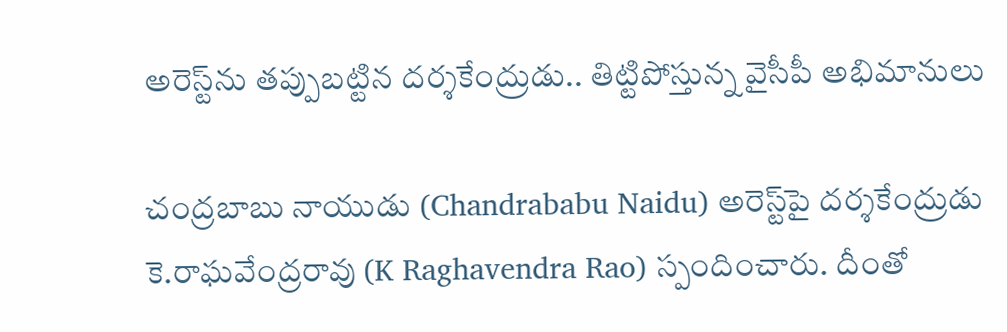అరెస్ట్‌ను తప్పుబట్టిన దర్శకేంద్రుడు.. తిట్టిపోస్తున్న వైసీపీ అభిమానులు

చంద్రబాబు నాయుడు (Chandrababu Naidu) అరెస్ట్‌పై దర్శకేంద్రుడు కె.రాఘవేంద్రరావు (K Raghavendra Rao) స్పందించారు. దీంతో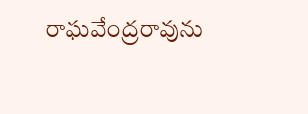రాఘవేంద్రరావును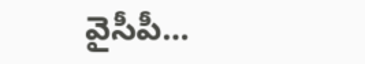వైసీపీ...